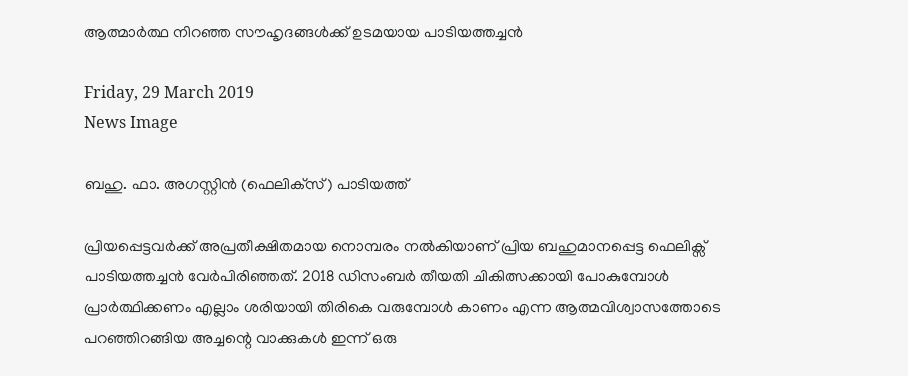ആത്മാര്‍ത്ഥ നിറഞ്ഞ സൗഹൃദങ്ങള്‍ക്ക് ഉടമയായ പാടിയത്തച്ചന്‍

Friday, 29 March 2019
News Image

ബഹു. ഫാ. അഗസ്റ്റിന്‍ (ഫെലിക്‌സ്) പാടിയത്ത്

പ്രിയപ്പെട്ടവര്‍ക്ക് അപ്രതീക്ഷിതമായ നൊമ്പരം നല്‍കിയാണ് പ്രിയ ബഹുമാനപ്പെട്ട ഫെലിക്സ് പാടിയത്തച്ചന്‍ വേര്‍പിരിഞ്ഞത്. 2018 ഡിസംബര്‍ തീയതി ചികിത്സക്കായി പോകുമ്പോള്‍ പ്രാര്‍ത്ഥിക്കണം എല്ലാം ശരിയായി തിരികെ വരുമ്പോള്‍ കാണം എന്ന ആത്മവിശ്വാസത്തോടെ പറഞ്ഞിറങ്ങിയ അച്ചന്റെ വാക്കുകള്‍ ഇന്ന് ഒരു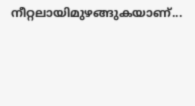നീറ്റലായിമുഴങ്ങുകയാണ്...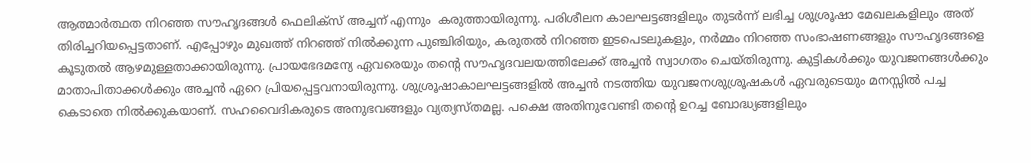ആത്മാര്‍ത്ഥത നിറഞ്ഞ സൗഹൃദങ്ങള്‍ ഫെലിക്സ് അച്ചന് എന്നും  കരുത്തായിരുന്നു. പരിശീലന കാലഘട്ടങ്ങളിലും തുടര്‍ന്ന് ലഭിച്ച ശുശ്രൂഷാ മേഖലകളിലും അത് തിരിച്ചറിയപ്പെട്ടതാണ്. എപ്പോഴും മുഖത്ത് നിറഞ്ഞ് നില്‍ക്കുന്ന പുഞ്ചിരിയും, കരുതല്‍ നിറഞ്ഞ ഇടപെടലുകളും, നര്‍മ്മം നിറഞ്ഞ സംഭാഷണങ്ങളും സൗഹൃദങ്ങളെ കൂടുതല്‍ ആഴമുള്ളതാക്കായിരുന്നു. പ്രായഭേദമന്യേ ഏവരെയും തന്റെ സൗഹൃദവലയത്തിലേക്ക് അച്ചന്‍ സ്വാഗതം ചെയ്തിരുന്നു. കുട്ടികള്‍ക്കും യുവജനങ്ങള്‍ക്കും മാതാപിതാക്കള്‍ക്കും അച്ചന്‍ ഏറെ പ്രിയപ്പെട്ടവനായിരുന്നു. ശുശ്രൂഷാകാലഘട്ടങ്ങളില്‍ അച്ചന്‍ നടത്തിയ യുവജനശുശ്രൂഷകള്‍ ഏവരുടെയും മനസ്സില്‍ പച്ച കെടാതെ നില്‍ക്കുകയാണ്. സഹവൈദികരുടെ അനുഭവങ്ങളും വ്യത്യസ്തമല്ല. പക്ഷെ അതിനുവേണ്ടി തന്റെ ഉറച്ച ബോദ്ധ്യങ്ങളിലും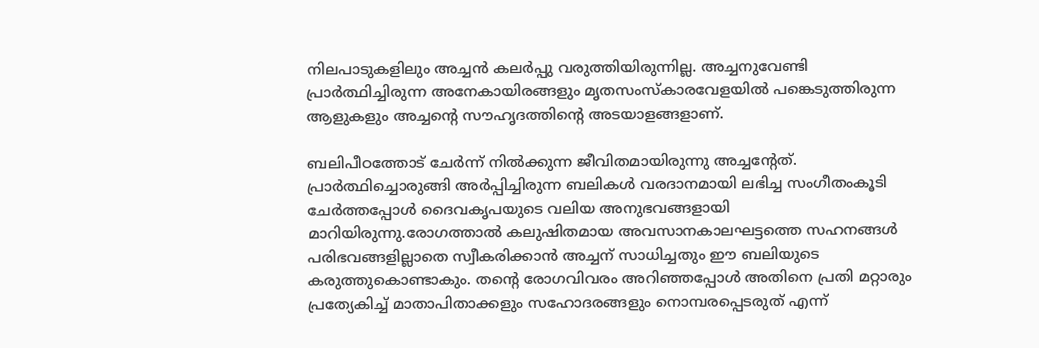നിലപാടുകളിലും അച്ചന്‍ കലര്‍പ്പു വരുത്തിയിരുന്നില്ല. അച്ചനുവേണ്ടി പ്രാര്‍ത്ഥിച്ചിരുന്ന അനേകായിരങ്ങളും മൃതസംസ്‌കാരവേളയില്‍ പങ്കെടുത്തിരുന്ന ആളുകളും അച്ചന്റെ സൗഹൃദത്തിന്റെ അടയാളങ്ങളാണ്.

ബലിപീഠത്തോട് ചേര്‍ന്ന് നില്‍ക്കുന്ന ജീവിതമായിരുന്നു അച്ചന്റേത്. പ്രാര്‍ത്ഥിച്ചൊരുങ്ങി അര്‍പ്പിച്ചിരുന്ന ബലികള്‍ വരദാനമായി ലഭിച്ച സംഗീതംകൂടി ചേര്‍ത്തപ്പോള്‍ ദൈവകൃപയുടെ വലിയ അനുഭവങ്ങളായി മാറിയിരുന്നു.രോഗത്താല്‍ കലുഷിതമായ അവസാനകാലഘട്ടത്തെ സഹനങ്ങള്‍ പരിഭവങ്ങളില്ലാതെ സ്വീകരിക്കാന്‍ അച്ചന് സാധിച്ചതും ഈ ബലിയുടെ കരുത്തുകൊണ്ടാകും. തന്റെ രോഗവിവരം അറിഞ്ഞപ്പോള്‍ അതിനെ പ്രതി മറ്റാരും പ്രത്യേകിച്ച് മാതാപിതാക്കളും സഹോദരങ്ങളും നൊമ്പരപ്പെടരുത് എന്ന്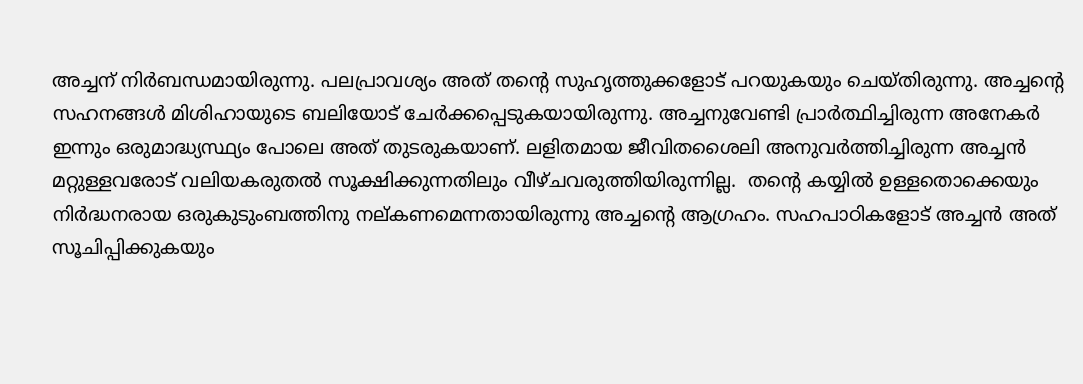അച്ചന് നിര്‍ബന്ധമായിരുന്നു. പലപ്രാവശ്യം അത് തന്റെ സുഹൃത്തുക്കളോട് പറയുകയും ചെയ്തിരുന്നു. അച്ചന്റെ സഹനങ്ങള്‍ മിശിഹായുടെ ബലിയോട് ചേര്‍ക്കപ്പെടുകയായിരുന്നു. അച്ചനുവേണ്ടി പ്രാര്‍ത്ഥിച്ചിരുന്ന അനേകര്‍ ഇന്നും ഒരുമാദ്ധ്യസ്ഥ്യം പോലെ അത് തുടരുകയാണ്. ലളിതമായ ജീവിതശൈലി അനുവര്‍ത്തിച്ചിരുന്ന അച്ചന്‍ മറ്റുള്ളവരോട് വലിയകരുതല്‍ സൂക്ഷിക്കുന്നതിലും വീഴ്ചവരുത്തിയിരുന്നില്ല.  തന്റെ കയ്യില്‍ ഉള്ളതൊക്കെയും നിര്‍ദ്ധനരായ ഒരുകുടുംബത്തിനു നല്കണമെന്നതായിരുന്നു അച്ചന്റെ ആഗ്രഹം. സഹപാഠികളോട് അച്ചന്‍ അത് സൂചിപ്പിക്കുകയും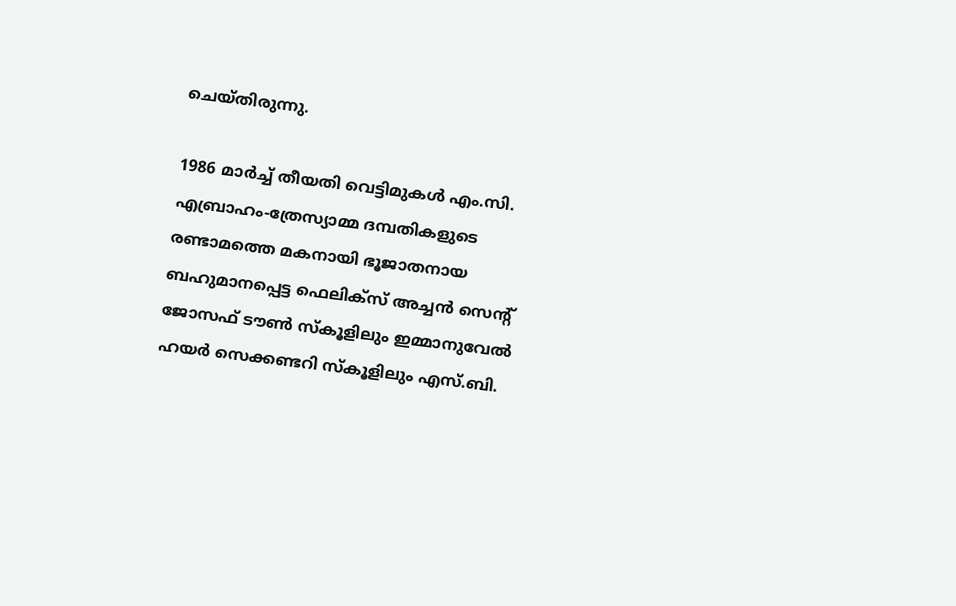ചെയ്തിരുന്നു.

1986 മാര്‍ച്ച് തീയതി വെട്ടിമുകള്‍ എം.സി. എബ്രാഹം-ത്രേസ്യാമ്മ ദമ്പതികളുടെ രണ്ടാമത്തെ മകനായി ഭൂജാതനായ ബഹുമാനപ്പെട്ട ഫെലിക്സ് അച്ചന്‍ സെന്റ് ജോസഫ് ടൗണ്‍ സ്‌കൂളിലും ഇമ്മാനുവേല്‍ ഹയര്‍ സെക്കണ്ടറി സ്‌കൂളിലും എസ്.ബി.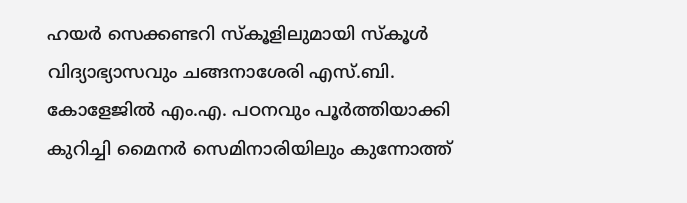ഹയര്‍ സെക്കണ്ടറി സ്‌കൂളിലുമായി സ്‌കൂള്‍ വിദ്യാഭ്യാസവും ചങ്ങനാശേരി എസ്.ബി. കോളേജില്‍ എം.എ. പഠനവും പൂര്‍ത്തിയാക്കി കുറിച്ചി മൈനര്‍ സെമിനാരിയിലും കുന്നോത്ത്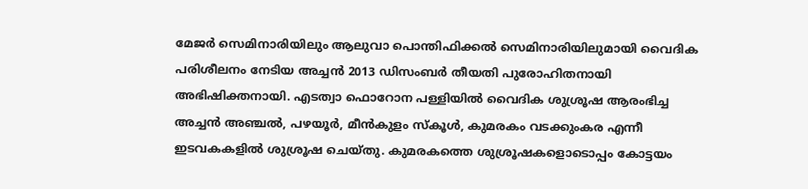മേജര്‍ സെമിനാരിയിലും ആലുവാ പൊന്തിഫിക്കല്‍ സെമിനാരിയിലുമായി വൈദിക പരിശീലനം നേടിയ അച്ചന്‍ 2013 ഡിസംബര്‍ തീയതി പുരോഹിതനായി അഭിഷിക്തനായി. എടത്വാ ഫൊറോന പള്ളിയില്‍ വൈദിക ശുശ്രൂഷ ആരംഭിച്ച അച്ചന്‍ അഞ്ചല്‍, പഴയൂര്‍, മീന്‍കുളം സ്‌കൂള്‍, കുമരകം വടക്കുംകര എന്നീ ഇടവകകളില്‍ ശുശ്രൂഷ ചെയ്തു. കുമരകത്തെ ശുശ്രൂഷകളൊടൊപ്പം കോട്ടയം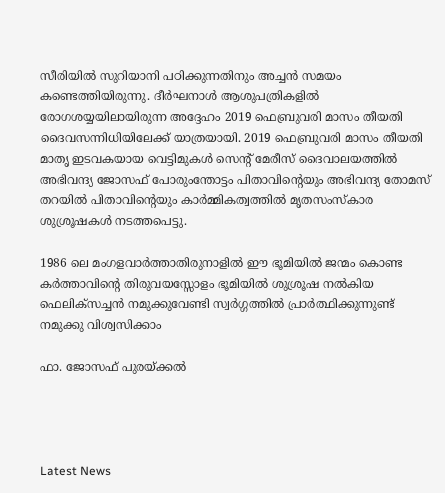സീരിയില്‍ സുറിയാനി പഠിക്കുന്നതിനും അച്ചന്‍ സമയം കണ്ടെത്തിയിരുന്നു. ദീര്‍ഘനാള്‍ ആശുപത്രികളില്‍ രോഗശയ്യയിലായിരുന്ന അദ്ദേഹം 2019 ഫെബ്രുവരി മാസം തീയതി ദൈവസന്നിധിയിലേക്ക് യാത്രയായി. 2019 ഫെബ്രുവരി മാസം തീയതി മാതൃ ഇടവകയായ വെട്ടിമുകള്‍ സെന്റ് മേരീസ് ദൈവാലയത്തില്‍ അഭിവന്ദ്യ ജോസഫ് പോരുംന്തോട്ടം പിതാവിന്റെയും അഭിവന്ദ്യ തോമസ് തറയില്‍ പിതാവിന്റെയും കാര്‍മ്മികത്വത്തില്‍ മൃതസംസ്‌കാര ശുശ്രൂഷകള്‍ നടത്തപെട്ടു.

1986 ലെ മംഗളവാര്‍ത്താതിരുനാളില്‍ ഈ ഭൂമിയില്‍ ജന്മം കൊണ്ട കര്‍ത്താവിന്റെ തിരുവയസ്സോളം ഭൂമിയില്‍ ശുശ്രൂഷ നല്‍കിയ ഫെലിക്സച്ചന്‍ നമുക്കുവേണ്ടി സ്വര്‍ഗ്ഗത്തില്‍ പ്രാര്‍ത്ഥിക്കുന്നുണ്ട് നമുക്കു വിശ്വസിക്കാം

ഫാ. ജോസഫ് പുരയ്ക്കല്‍




Latest News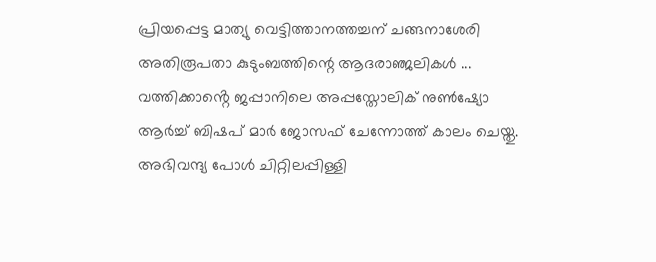പ്രിയപ്പെട്ട മാത്യു വെട്ടിത്താനത്തച്ചന് ചങ്ങനാശേരി അതിരൂപതാ കുടുംബത്തിന്റെ ആദരാഞ്ജലികൾ ...
വത്തിക്കാൻ്റെ ജപ്പാനിലെ അപ്പസ്തോലിക് നുൺഷ്യോ ആർച്ച് ബിഷപ് മാർ ജോസഫ് ചേന്നോത്ത് കാലം ചെയ്തു.
അഭിവന്ദ്യ പോള്‍ ചിറ്റിലപ്പിള്ളി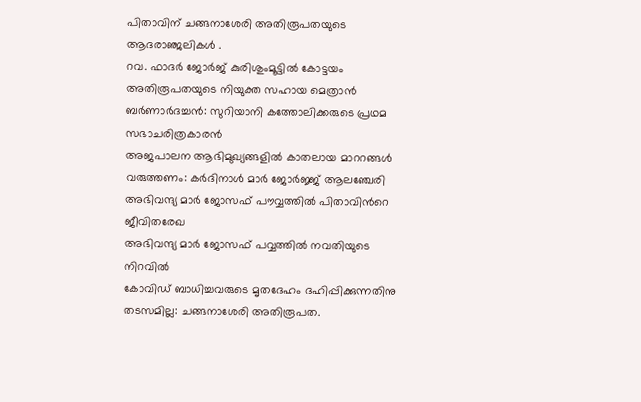പിതാവിന് ചങ്ങനാശേരി അതിരൂപതയുടെ ആദരാഞ്ജലികൾ .
റവ. ഫാദർ ജോർജ് കുരിശുംമൂട്ടിൽ കോട്ടയം അതിരൂപതയുടെ നിയുക്ത സഹായ മെത്രാൻ
ബർണാർദച്ചൻ: സുറിയാനി കത്തോലിക്കരുടെ പ്രഥമ സഭാചരിത്രകാരൻ
അജപാലന ആഭിമുഖ്യങ്ങളില്‍ കാതലായ മാററങ്ങള്‍ വരുത്തണം: കര്‍ദിനാള്‍ മാര്‍ ജോര്‍ജ്ജ് ആലഞ്ചേരി
അഭിവന്ദ്യ മാർ ജോസഫ് പൗവ്വത്തിൽ പിതാവിന്‍റെ ജീവിതരേഖ
അഭിവന്ദ്യ മാർ ജോസഫ് പവ്വത്തിൽ നവതിയുടെ നിറവിൽ
കോവിഡ് ബാധിച്ചവരുടെ മൃതദേഹം ദഹിപ്പിക്കുന്നതിനു തടസമില്ല: ചങ്ങനാശേരി അതിരൂപത.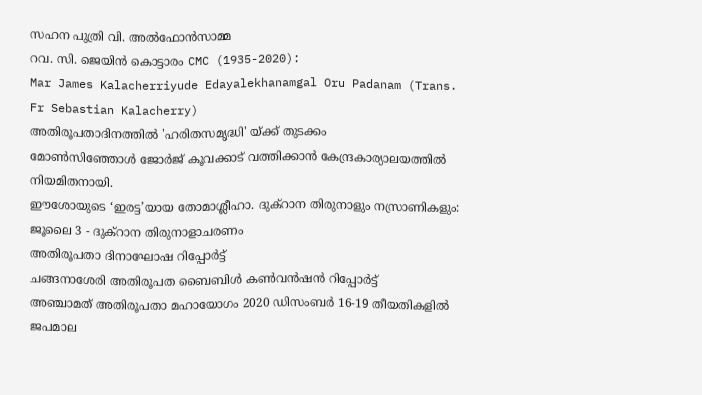സഹന പുത്രി വി. അൽഫോൻസാമ്മ
റവ. സി. ജെയിൻ കൊട്ടാരം CMC (1935-2020):
Mar James Kalacherriyude Edayalekhanamgal Oru Padanam (Trans. Fr Sebastian Kalacherry)
അതിരൂപതാദിനത്തില്‍ 'ഹരിതസമൃദ്ധി' യ്ക്ക് തുടക്കം
മോൺസിഞ്ഞോൾ ജോർജ് കൂവക്കാട് വത്തിക്കാൻ കേന്ദ്രകാര്യാലയത്തിൽ നിയമിതനായി.
ഈശോയുടെ ‘ഇരട്ട’യായ തോമാശ്ലീഹാ. ദുക്റാന തിരുനാളും നസ്രാണികളും: ജൂലൈ 3 - ദുക്റാന തിരുനാളാചരണം
അതിരൂപതാ ദിനാഘോഷ റിപ്പോര്‍ട്ട്
ചങ്ങനാശേരി അതിരൂപത ബൈബിള്‍ കണ്‍വന്‍ഷന്‍ റിപ്പോര്‍ട്ട്
അഞ്ചാമത് അതിരൂപതാ മഹായോഗം 2020 ഡിസംബര്‍ 16-19 തീയതികളില്‍
ജപമാല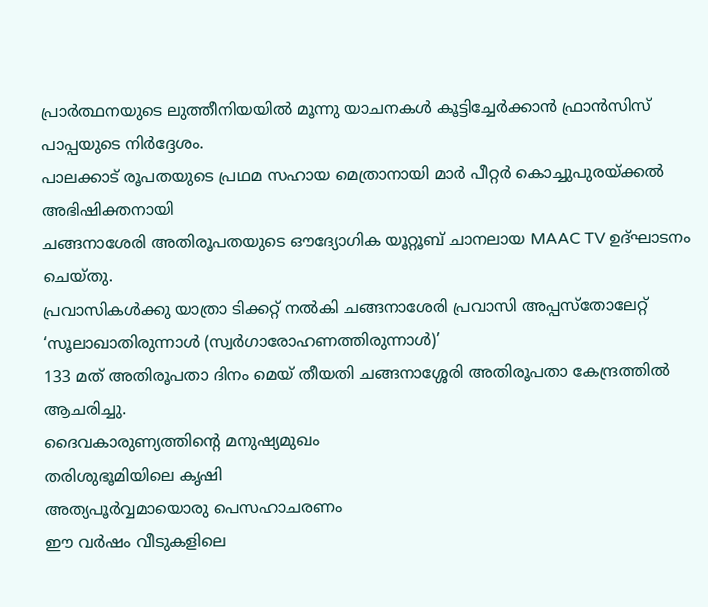പ്രാര്‍ത്ഥനയുടെ ലുത്തീനിയയിൽ മൂന്നു യാചനകൾ കൂട്ടിച്ചേര്‍ക്കാന്‍ ഫ്രാന്‍സിസ് പാപ്പയുടെ നിര്‍ദ്ദേശം.
പാലക്കാട് രൂപതയുടെ പ്രഥമ സഹായ മെത്രാനായി മാർ പീറ്റർ കൊച്ചുപുരയ്ക്കൽ അഭിഷിക്തനായി
ചങ്ങനാശേരി അതിരൂപതയുടെ ഔദ്യോഗിക യൂറ്റൂബ് ചാനലായ MAAC TV ഉദ്ഘാടനം ചെയ്തു.
പ്രവാസികൾക്കു യാത്രാ ടിക്കറ്റ് നൽകി ചങ്ങനാശേരി പ്രവാസി അപ്പസ്തോലേറ്റ്
‘സൂലാഖാതിരുന്നാൾ (സ്വർഗാരോഹണത്തിരുന്നാൾ)’
133 മത് അതിരൂപതാ ദിനം മെയ് തീയതി ചങ്ങനാശ്ശേരി അതിരൂപതാ കേന്ദ്രത്തിൽ ആചരിച്ചു.
ദൈവകാരുണ്യത്തിന്റെ മനുഷ്യമുഖം
തരിശുഭൂമിയിലെ കൃഷി
അത്യപൂര്‍വ്വമായൊരു പെസഹാചരണം
ഈ വര്‍ഷം വീടുകളിലെ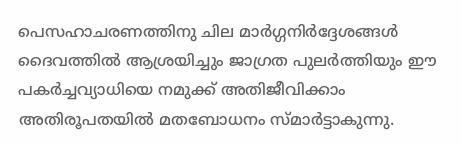പെസഹാചരണത്തിനു ചില മാര്‍ഗ്ഗനിര്‍ദ്ദേശങ്ങള്‍
ദൈവത്തില്‍ ആശ്രയിച്ചും ജാഗ്രത പുലര്‍ത്തിയും ഈ പകര്‍ച്ചവ്യാധിയെ നമുക്ക് അതിജീവിക്കാം
അതിരൂപതയില്‍ മതബോധനം സ്മാര്‍ട്ടാകുന്നു.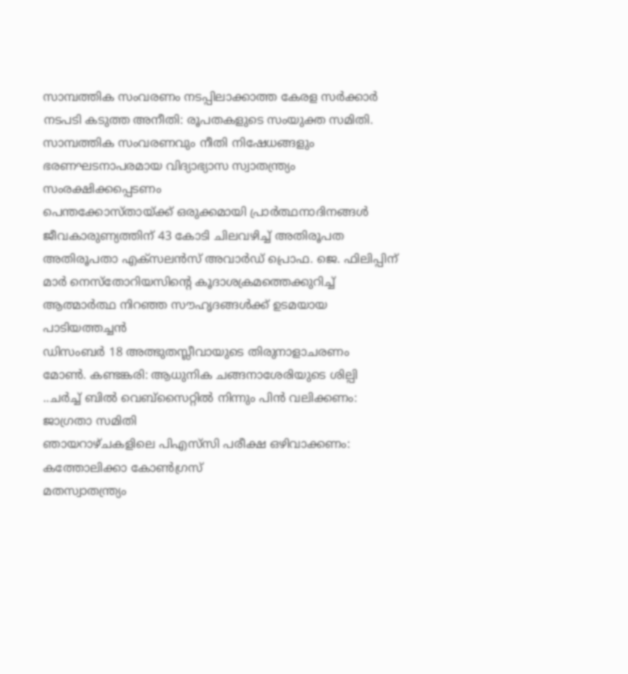സാമ്പത്തിക സംവരണം നടപ്പിലാക്കാത്ത കേരള സർക്കാർ നടപടി കടുത്ത അനീതി: രൂപതകളുടെ സംയുക്ത സമിതി.
സാമ്പത്തിക സംവരണവും നീതി നിഷേധങ്ങളും
ഭരണഘടനാപരമായ വിദ്യാഭ്യാസ സ്വാതന്ത്ര്യം സംരക്ഷിക്കപ്പെടണം
പെന്തക്കോസ്തായ്ക്ക് ഒരുക്കമായി പ്രാര്‍ത്ഥനാദിനങ്ങള്‍
ജീവകാരുണ്യത്തിന് 43 കോടി ചിലവഴിച്ച് അതിരൂപത
അതിരൂപതാ എക്‌സലന്‍സ് അവാര്‍ഡ് പ്രൊഫ. ജെ. ഫിലിപ്പിന്
മാര്‍ നെസ്‌തോറിയസിന്റെ കൂദാശക്രമത്തെക്കുറിച്ച്
ആത്മാര്‍ത്ഥ നിറഞ്ഞ സൗഹൃദങ്ങള്‍ക്ക് ഉടമയായ പാടിയത്തച്ചന്‍
ഡിസംബര്‍ 18 അത്ഭുതസ്ലീവായുടെ തിരുനാളാചരണം
മോൺ. കണ്ടങ്കരി: ആധുനിക ചങ്ങനാശേരിയുടെ ശില്പി
..ചർച്ച് ബിൽ വെബ്‌സൈറ്റിൽ നിന്നും പിൻ വലിക്കണം: ജാഗ്രതാ സമിതി
ഞായറാഴ്ചകളിലെ പിഎസ്‌സി പരീക്ഷ ഒഴിവാക്കണം: കത്തോലിക്കാ കോൺഗ്രസ്
മതസ്വാതന്ത്ര്യം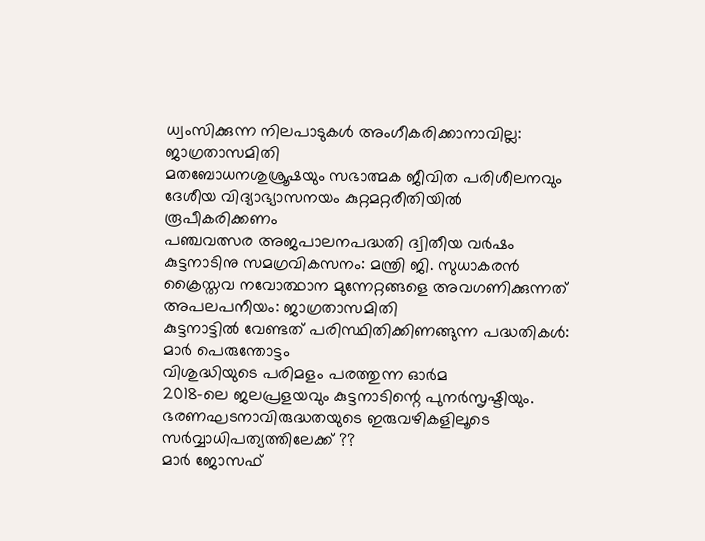ധ്വംസിക്കുന്ന നിലപാടുകള്‍ അംഗീകരിക്കാനാവില്ല: ജാഗ്രതാസമിതി
മതബോധനശുശ്രൂഷയും സഭാത്മക ജീവിത പരിശീലനവും
ദേശീയ വിദ്യാഭ്യാസനയം കുറ്റമറ്റരീതിയില്‍ രൂപീകരിക്കണം
പഞ്ചവത്സര അജപാലനപദ്ധതി ദ്വിതീയ വര്‍ഷം
കുട്ടനാടിനു സമഗ്രവികസനം: മന്ത്രി ജി. സുധാകരന്‍
ക്രൈസ്തവ നവോത്ഥാന മുന്നേറ്റങ്ങളെ അവഗണിക്കുന്നത് അപലപനീയം: ജാഗ്രതാസമിതി
കുട്ടനാട്ടില്‍ വേണ്ടത് പരിസ്ഥിതിക്കിണങ്ങുന്ന പദ്ധതികള്‍: മാര്‍ പെരുന്തോട്ടം
വിശുദ്ധിയുടെ പരിമളം പരത്തുന്ന ഓർമ
2018-ലെ ജലപ്രളയവും കുട്ടനാടിന്റെ പുനര്‍സൃഷ്ടിയും.
ഭരണഘടനാവിരുദ്ധതയുടെ ഇരുവഴികളിലൂടെ സര്‍വ്വാധിപത്യത്തിലേക്ക് ??
മാർ ജോസഫ്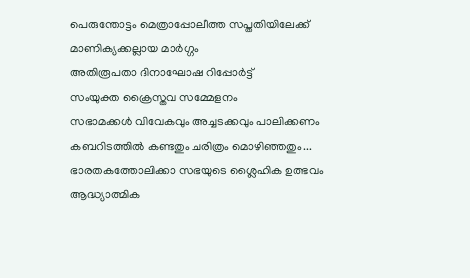പെരുന്തോട്ടം മെത്രാപ്പോലീത്ത സപ്തതിയിലേക്ക്
മാണിക്യക്കല്ലായ മാര്‍ഗ്ഗം
അതിരൂപതാ ദിനാഘോഷ റിപ്പോര്‍ട്ട്
സംയുക്ത ക്രൈസ്തവ സമ്മേളനം
സഭാമക്കള്‍ വിവേകവും അച്ചടക്കവും പാലിക്കണം
കബറിടത്തില്‍ കണ്ടതും ചരിത്രം മൊഴിഞ്ഞതും...
ഭാരതകത്തോലിക്കാ സഭയുടെ ശ്ലൈഹിക ഉത്ഭവം
ആദ്ധ്യാത്മിക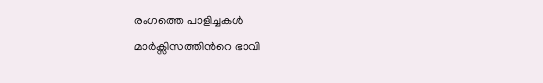രംഗത്തെ പാളിച്ചകള്‍
മാർക്സിസത്തിന്‍റെ ഭാവി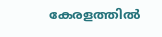കേരളത്തിൽ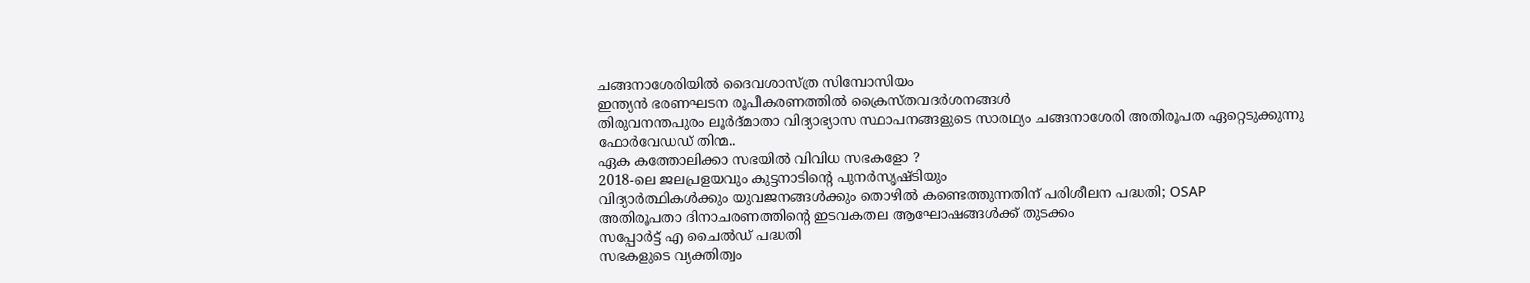ചങ്ങനാശേരിയില്‍ ദൈവശാസ്ത്ര സിമ്പോസിയം
ഇന്ത്യന്‍ ഭരണഘടന രൂപീകരണത്തില്‍ ക്രൈസ്തവദര്‍ശനങ്ങള്‍
തിരുവനന്തപുരം ലൂർദ്മാതാ വിദ്യാഭ്യാസ സ്ഥാപനങ്ങളുടെ സാരഥ്യം ചങ്ങനാശേരി അതിരൂപത ഏറ്റെടുക്കുന്നു
ഫോര്‍വേഡഡ് തിന്മ..
ഏക കത്തോലിക്കാ സഭയില്‍ വിവിധ സഭകളോ ?
2018-ലെ ജലപ്രളയവും കുട്ടനാടിന്റെ പുനര്‍സൃഷ്ടിയും
വിദ്യാര്‍ത്ഥികള്‍ക്കും യുവജനങ്ങള്‍ക്കും തൊഴില്‍ കണ്ടെത്തുന്നതിന് പരിശീലന പദ്ധതി; OSAP
അതിരൂപതാ ദിനാചരണത്തിന്റെ ഇടവകതല ആഘോഷങ്ങള്‍ക്ക് തുടക്കം
സപ്പോര്‍ട്ട് എ ചൈല്‍ഡ് പദ്ധതി
സഭകളുടെ വ്യക്തിത്വം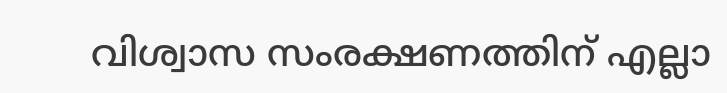വിശ്വാസ സംരക്ഷണത്തിന് എല്ലാ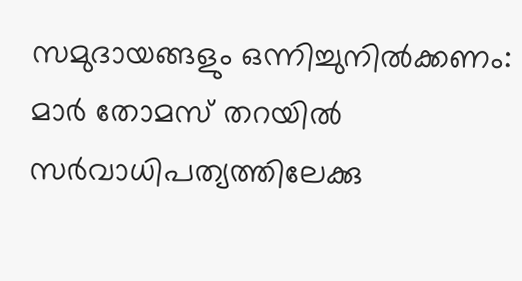സമുദായങ്ങളും ഒന്നിച്ചുനില്‍ക്കണം: മാര്‍ തോമസ് തറയില്‍
സർവാധിപത്യത്തിലേക്കു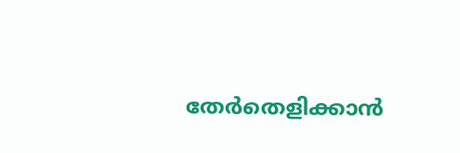തേർതെളിക്കാൻ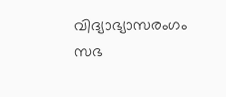വിദ്യാഭ്യാസരംഗം
സഭ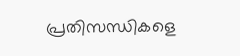പ്രതിസന്ധികളെ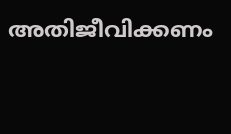അതിജീവിക്കണം